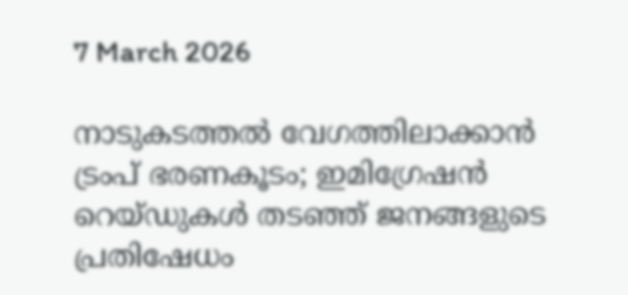7 March 2026

നാടുകടത്തൽ വേഗത്തിലാക്കാൻ ട്രംപ് ഭരണകൂടം; ഇമിഗ്രേഷൻ റെയ്‌ഡുകൾ തടഞ്ഞ് ജനങ്ങളുടെ പ്രതിഷേധം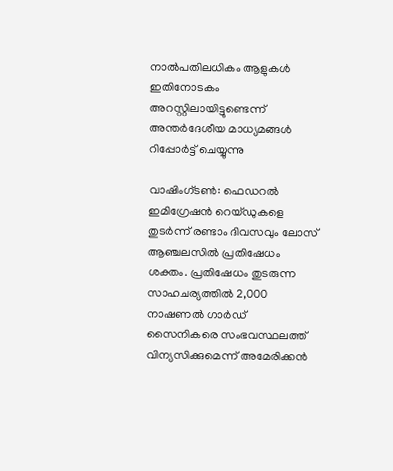നാൽപതിലധികം ആളുകൾ ഇതിനോടകം അറസ്റ്റിലായിട്ടുണ്ടെന്ന് അന്തർദേശീയ മാധ്യമങ്ങൾ റിപ്പോർട്ട് ചെയ്യുന്നു

വാഷിംഗ്ടൺ: ഫെഡറൽ ഇമിഗ്രേഷൻ റെയ്‌ഡുകളെ തുടർന്ന് രണ്ടാം ദിവസവും ലോസ് ആഞ്ചലസിൽ പ്രതിഷേധം ശക്തം. പ്രതിഷേധം തുടരുന്ന സാഹചര്യത്തിൽ 2,000 നാഷണൽ ഗാർഡ് സൈനികരെ സംഭവസ്ഥലത്ത് വിന്യസിക്കുമെന്ന് അമേരിക്കൻ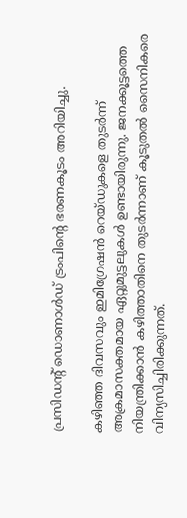പ്രസിഡന്റ് ഡൊണാൾഡ് ട്രംപിൻ്റെ ഭരണകൂടം അറിയിച്ചു.

കഴിഞ്ഞ ദിവസവും ഇമിഗ്രേഷൻ റെയ്‌ഡുകളെ തുടർന്ന് അക്രമാസക്തമായ ഏറ്റുമുട്ടലുകൾ ഉണ്ടായിരുന്നു. ജനക്കൂട്ടത്തെ നിയന്ത്രിക്കാൻ കഴിത്താതിനെ തുടർന്നാണ് കൂടുതൽ സൈനികരെ വിന്യസിച്ചിരിക്കുന്നത്.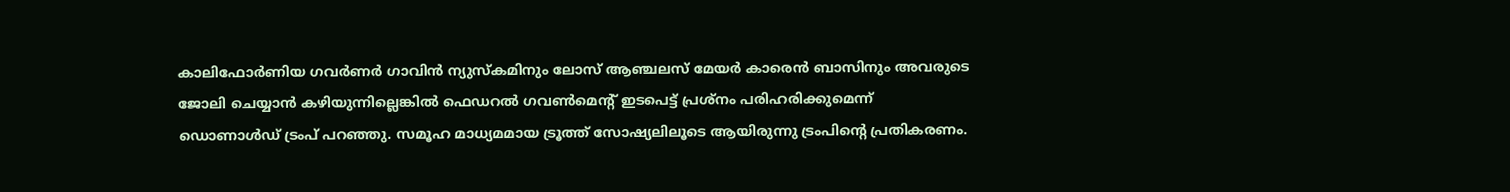കാലിഫോർണിയ ഗവർണർ ഗാവിൻ ന്യുസ്‌കമിനും ലോസ് ആഞ്ചലസ് മേയർ കാരെൻ ബാസിനും അവരുടെ ജോലി ചെയ്യാൻ കഴിയുന്നില്ലെങ്കിൽ ഫെഡറൽ ഗവൺമെന്റ് ഇടപെട്ട് പ്രശ്‌നം പരിഹരിക്കുമെന്ന് ഡൊണാൾഡ് ട്രംപ് പറ‍ഞ്ഞു. സമൂഹ മാധ്യമമായ ട്രൂത്ത് സോഷ്യലിലൂടെ ആയിരുന്നു ട്രംപിൻ്റെ പ്രതികരണം.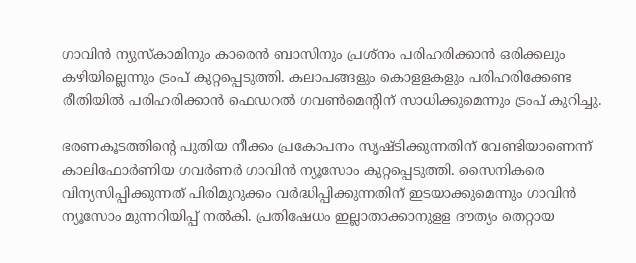ഗാവിൻ ന്യുസ്‌കാമിനും കാരെൻ ബാസിനും പ്രശ്‍നം പരിഹരിക്കാൻ ഒരിക്കലും കഴിയില്ലെന്നും ട്രംപ് കുറ്റപ്പെടുത്തി. കലാപങ്ങളും കൊളളകളും പരിഹരിക്കേണ്ട രീതിയിൽ പരിഹരിക്കാൻ ഫെഡറൽ ഗവൺമെന്റിന് സാധിക്കുമെന്നും ട്രംപ് കുറിച്ചു.

ഭരണകൂടത്തിൻ്റെ പുതിയ നീക്കം പ്രകോപനം സൃഷ്‌ടിക്കുന്നതിന് വേണ്ടിയാണെന്ന് കാലിഫോർണിയ ഗവർണർ ഗാവിൻ ന്യൂസോം കുറ്റപ്പെടുത്തി. സൈനികരെ വിന്യസിപ്പിക്കുന്നത് പിരിമുറുക്കം വർദ്ധിപ്പിക്കുന്നതിന് ഇടയാക്കുമെന്നും ഗാവിൻ ന്യൂസോം മുന്നറിയിപ്പ് നൽകി. പ്രതിഷേധം ഇല്ലാതാക്കാനുളള ദൗത്യം തെറ്റായ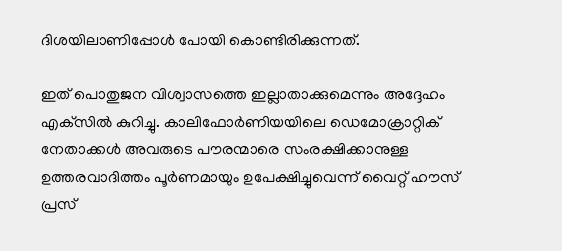ദിശയിലാണിപ്പോൾ പോയി കൊണ്ടിരിക്കുന്നത്.

ഇത് പൊതുജന വിശ്വാസത്തെ ഇല്ലാതാക്കുമെന്നും അദ്ദേഹം എക്‌സിൽ കുറിച്ചു. കാലിഫോർണിയയിലെ ഡെമോക്രാറ്റിക് നേതാക്കൾ അവരുടെ പൗരന്മാരെ സംരക്ഷിക്കാനുള്ള ഉത്തരവാദിത്തം പൂർണമായും ഉപേക്ഷിച്ചുവെന്ന് വൈറ്റ് ഹൗസ് പ്രസ്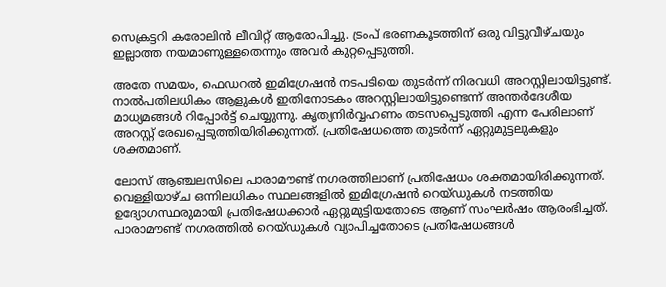സെക്രട്ടറി കരോലിൻ ലീവിറ്റ് ആരോപിച്ചു. ട്രംപ് ഭരണകൂടത്തിന് ഒരു വിട്ടുവീഴ്‌ചയും ഇല്ലാത്ത നയമാണുള്ളതെന്നും അവർ കുറ്റപ്പെടുത്തി.

അതേ സമയം, ഫെഡറൽ ഇമിഗ്രേഷൻ നടപടിയെ തുടർന്ന് നിരവധി അറസ്റ്റിലായിട്ടുണ്ട്. നാൽപതിലധികം ആളുകൾ ഇതിനോടകം അറസ്റ്റിലായിട്ടുണ്ടെന്ന് അന്തർദേശീയ മാധ്യമങ്ങൾ റിപ്പോർട്ട് ചെയ്യുന്നു. കൃത്യനിർവ്വഹണം തടസപ്പെടുത്തി എന്ന പേരിലാണ് അറസ്റ്റ് രേഖപ്പെടുത്തിയിരിക്കുന്നത്. പ്രതിഷേധത്തെ തുടർന്ന് ഏറ്റുമുട്ടലുകളും ശക്തമാണ്.

ലോസ് ആഞ്ചലസിലെ പാരാമൗണ്ട് നഗരത്തിലാണ് പ്രതിഷേധം ശക്തമായിരിക്കുന്നത്. വെള്ളിയാഴ്‌ച ഒന്നിലധികം സ്ഥലങ്ങളിൽ ഇമിഗ്രേഷൻ റെയ്‌ഡുകൾ നടത്തിയ ഉദ്യോഗസ്ഥരുമായി പ്രതിഷേധക്കാർ ഏറ്റുമുട്ടിയതോടെ ആണ് സംഘർഷം ആരംഭിച്ചത്. പാരാമൗണ്ട് നഗരത്തിൽ റെയ്‌ഡുകൾ വ്യാപിച്ചതോടെ പ്രതിഷേധങ്ങൾ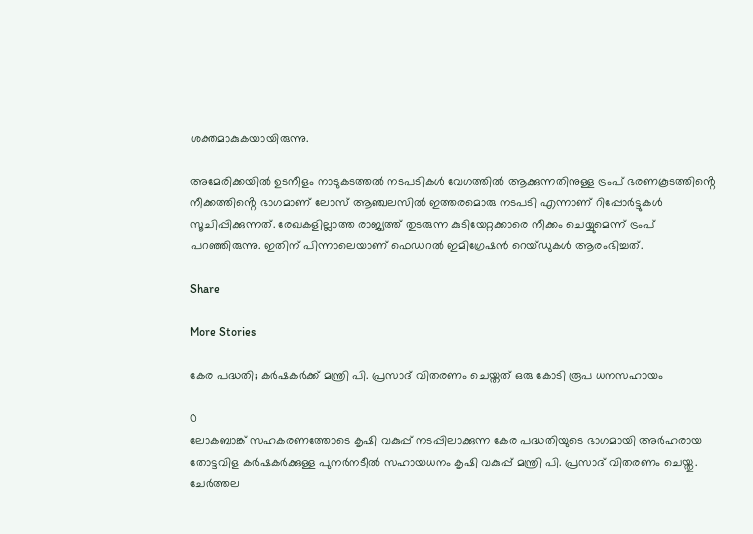ശക്തമാകുകയായിരുന്നു.

അമേരിക്കയിൽ ഉടനീളം നാടുകടത്തൽ നടപടികൾ വേഗത്തിൽ ആക്കുന്നതിനുള്ള ട്രംപ് ഭരണകൂടത്തിൻ്റെ നീക്കത്തിൻ്റെ ഭാഗമാണ് ലോസ് ആഞ്ചലസിൽ ഇത്തരമൊരു നടപടി എന്നാണ് റിപ്പോർട്ടുകൾ സൂചിപ്പിക്കുന്നത്. രേഖകളില്ലാത്ത രാജ്യത്ത് തുടരുന്ന കുടിയേറ്റക്കാരെ നീക്കം ചെയ്യുമെന്ന് ട്രംപ് പറഞ്ഞിരുന്നു. ഇതിന് പിന്നാലെയാണ് ഫെഡറൽ ഇമിഗ്രേഷൻ റെയ്‌ഡുകൾ ആരംഭിച്ചത്.

Share

More Stories

കേര പദ്ധതി; കർഷകർക്ക് മന്ത്രി പി. പ്രസാദ് വിതരണം ചെയ്തത് ഒരു കോടി രൂപ ധനസഹായം

0
ലോകബാങ്ക് സഹകരണത്തോടെ കൃഷി വകുപ്പ് നടപ്പിലാക്കുന്ന കേര പദ്ധതിയുടെ ഭാഗമായി അർഹരായ തോട്ടവിള കർഷകർക്കുള്ള പുനർനടീൽ സഹായധനം കൃഷി വകുപ്പ് മന്ത്രി പി. പ്രസാദ് വിതരണം ചെയ്തു. ചേർത്തല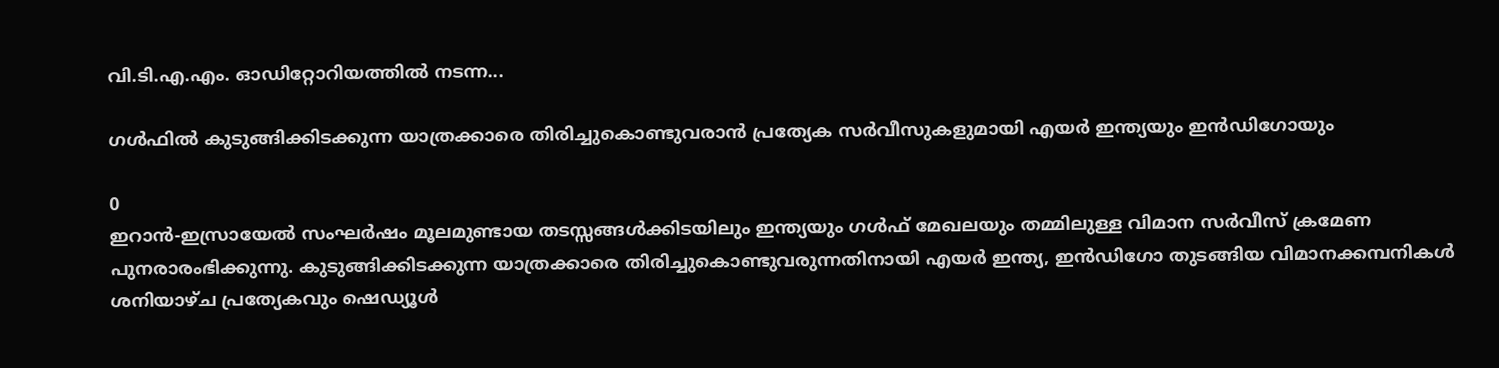വി.ടി.എ.എം. ഓഡിറ്റോറിയത്തിൽ നടന്ന...

ഗൾഫിൽ കുടുങ്ങിക്കിടക്കുന്ന യാത്രക്കാരെ തിരിച്ചുകൊണ്ടുവരാൻ പ്രത്യേക സർവീസുകളുമായി എയർ ഇന്ത്യയും ഇൻഡിഗോയും

0
ഇറാൻ-ഇസ്രായേൽ സംഘർഷം മൂലമുണ്ടായ തടസ്സങ്ങൾക്കിടയിലും ഇന്ത്യയും ഗൾഫ് മേഖലയും തമ്മിലുള്ള വിമാന സർവീസ് ക്രമേണ പുനരാരംഭിക്കുന്നു. കുടുങ്ങിക്കിടക്കുന്ന യാത്രക്കാരെ തിരിച്ചുകൊണ്ടുവരുന്നതിനായി എയർ ഇന്ത്യ, ഇൻഡിഗോ തുടങ്ങിയ വിമാനക്കമ്പനികൾ ശനിയാഴ്ച പ്രത്യേകവും ഷെഡ്യൂൾ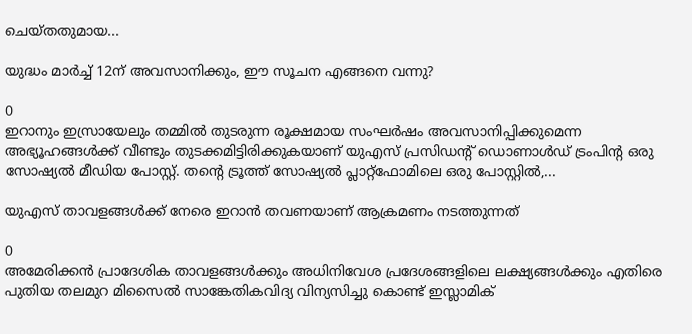ചെയ്തതുമായ...

യുദ്ധം മാർച്ച് 12ന് അവസാനിക്കും, ഈ സൂചന എങ്ങനെ വന്നു?

0
ഇറാനും ഇസ്രായേലും തമ്മിൽ തുടരുന്ന രൂക്ഷമായ സംഘർഷം അവസാനിപ്പിക്കുമെന്ന അഭ്യൂഹങ്ങൾക്ക് വീണ്ടും തുടക്കമിട്ടിരിക്കുകയാണ് യുഎസ് പ്രസിഡന്റ് ഡൊണാൾഡ് ട്രംപിൻ്റ ഒരു സോഷ്യൽ മീഡിയ പോസ്റ്റ്. തൻ്റെ ട്രൂത്ത് സോഷ്യൽ പ്ലാറ്റ്‌ഫോമിലെ ഒരു പോസ്റ്റിൽ,...

യുഎസ് താവളങ്ങൾക്ക് നേരെ ഇറാൻ തവണയാണ് ആക്രമണം നടത്തുന്നത്

0
അമേരിക്കൻ പ്രാദേശിക താവളങ്ങൾക്കും അധിനിവേശ പ്രദേശങ്ങളിലെ ലക്ഷ്യങ്ങൾക്കും എതിരെ പുതിയ തലമുറ മിസൈൽ സാങ്കേതികവിദ്യ വിന്യസിച്ചു കൊണ്ട് ഇസ്ലാമിക്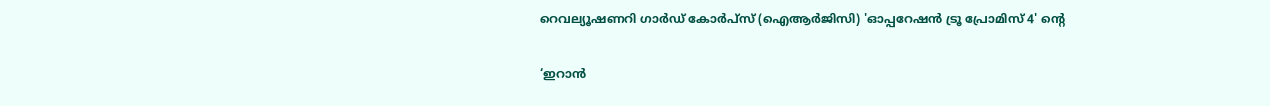റെവല്യൂഷണറി ഗാർഡ് കോർപ്‌സ് (ഐആർജിസി) 'ഓപ്പറേഷൻ ട്രൂ പ്രോമിസ് 4' ൻ്റെ

‘ഇറാൻ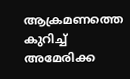ആക്രമണത്തെ കുറിച്ച് അമേരിക്ക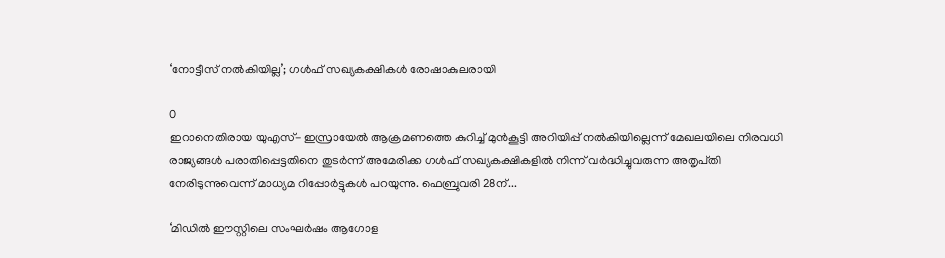‘നോട്ടീസ് നൽകിയില്ല’; ഗൾഫ് സഖ്യകക്ഷികൾ രോഷാകുലരായി

0
ഇറാനെതിരായ യുഎസ്- ഇസ്രായേൽ ആക്രമണത്തെ കുറിച്ച് മുൻകൂട്ടി അറിയിപ്പ് നൽകിയില്ലെന്ന് മേഖലയിലെ നിരവധി രാജ്യങ്ങൾ പരാതിപ്പെട്ടതിനെ തുടർന്ന് അമേരിക്ക ഗൾഫ് സഖ്യകക്ഷികളിൽ നിന്ന് വർദ്ധിച്ചുവരുന്ന അതൃപ്‌തി നേരിടുന്നുവെന്ന് മാധ്യമ റിപ്പോർട്ടുകൾ പറയുന്നു. ഫെബ്രുവരി 28ന്...

‘മിഡിൽ ഈസ്റ്റിലെ സംഘർഷം ആഗോള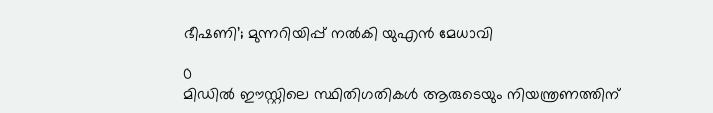ഭീഷണി’; മുന്നറിയിപ്പ് നൽകി യുഎൻ മേധാവി

0
മിഡിൽ ഈസ്റ്റിലെ സ്ഥിതിഗതികൾ ആരുടെയും നിയന്ത്രണത്തിന്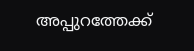അപ്പുറത്തേക്ക്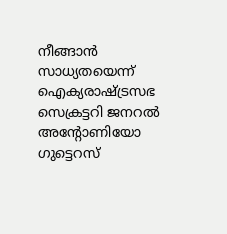നീങ്ങാൻ സാധ്യതയെന്ന് ഐക്യരാഷ്ട്രസഭ സെക്രട്ടറി ജനറൽ അന്റോണിയോ ഗുട്ടെറസ്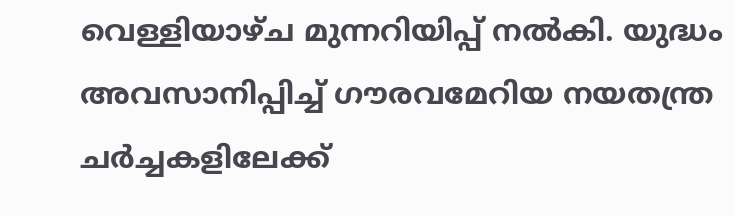വെള്ളിയാഴ്‌ച മുന്നറിയിപ്പ് നൽകി. യുദ്ധം അവസാനിപ്പിച്ച് ഗൗരവമേറിയ നയതന്ത്ര ചർച്ചകളിലേക്ക്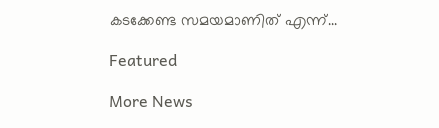കടക്കേണ്ട സമയമാണിത് എന്ന്...

Featured

More News